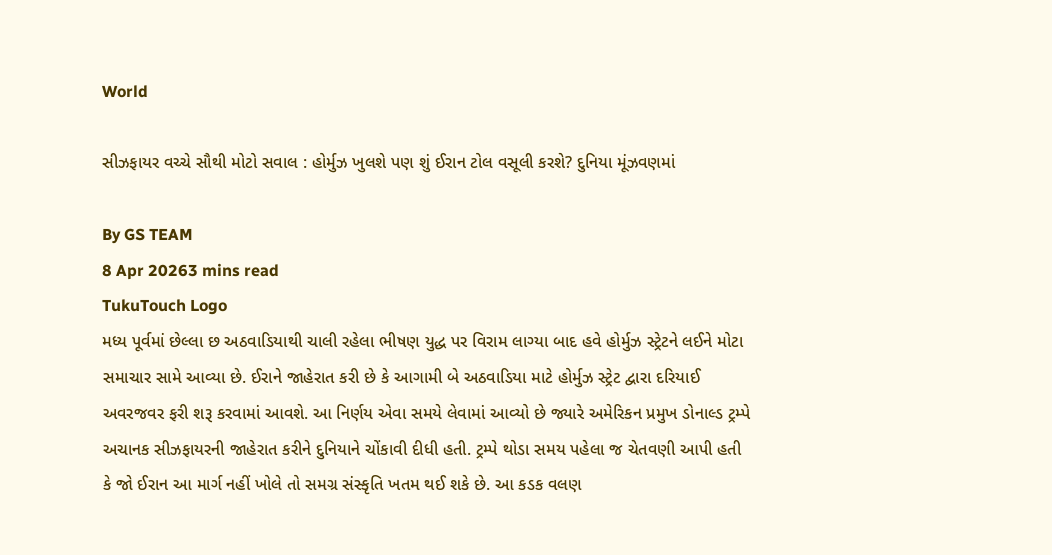World

સીઝફાયર વચ્ચે સૌથી મોટો સવાલ : હોર્મુઝ ખુલશે પણ શું ઈરાન ટોલ વસૂલી કરશે? દુનિયા મૂંઝવણમાં

By GS TEAM
8 Apr 20263 mins read
TukuTouch Logo
મધ્ય પૂર્વમાં છેલ્લા છ અઠવાડિયાથી ચાલી રહેલા ભીષણ યુદ્ધ પર વિરામ લાગ્યા બાદ હવે હોર્મુઝ સ્ટ્રેટને લઈને મોટા સમાચાર સામે આવ્યા છે. ઈરાને જાહેરાત કરી છે કે આગામી બે અઠવાડિયા માટે હોર્મુઝ સ્ટ્રેટ દ્વારા દરિયાઈ અવરજવર ફરી શરૂ કરવામાં આવશે. આ નિર્ણય એવા સમયે લેવામાં આવ્યો છે જ્યારે અમેરિકન પ્રમુખ ડોનાલ્ડ ટ્રમ્પે અચાનક સીઝફાયરની જાહેરાત કરીને દુનિયાને ચોંકાવી દીધી હતી. ટ્રમ્પે થોડા સમય પહેલા જ ચેતવણી આપી હતી કે જો ઈરાન આ માર્ગ નહીં ખોલે તો સમગ્ર સંસ્કૃતિ ખતમ થઈ શકે છે. આ કડક વલણ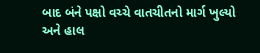બાદ બંને પક્ષો વચ્ચે વાતચીતનો માર્ગ ખુલ્યો અને હાલ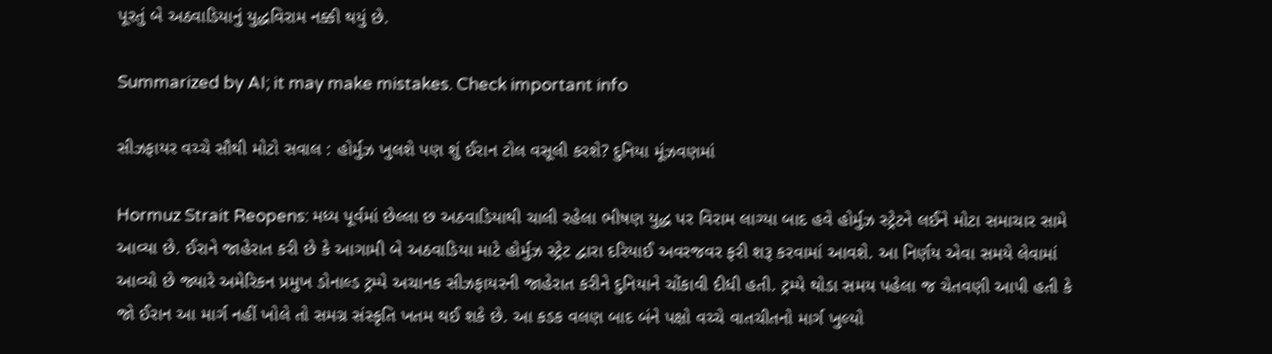પૂરતું બે અઠવાડિયાનું યુદ્ધવિરામ નક્કી થયું છે.

Summarized by AI; it may make mistakes. Check important info

સીઝફાયર વચ્ચે સૌથી મોટો સવાલ : હોર્મુઝ ખુલશે પણ શું ઈરાન ટોલ વસૂલી કરશે? દુનિયા મૂંઝવણમાં

Hormuz Strait Reopens: મધ્ય પૂર્વમાં છેલ્લા છ અઠવાડિયાથી ચાલી રહેલા ભીષણ યુદ્ધ પર વિરામ લાગ્યા બાદ હવે હોર્મુઝ સ્ટ્રેટને લઈને મોટા સમાચાર સામે આવ્યા છે. ઈરાને જાહેરાત કરી છે કે આગામી બે અઠવાડિયા માટે હોર્મુઝ સ્ટ્રેટ દ્વારા દરિયાઈ અવરજવર ફરી શરૂ કરવામાં આવશે. આ નિર્ણય એવા સમયે લેવામાં આવ્યો છે જ્યારે અમેરિકન પ્રમુખ ડોનાલ્ડ ટ્રમ્પે અચાનક સીઝફાયરની જાહેરાત કરીને દુનિયાને ચોંકાવી દીધી હતી. ટ્રમ્પે થોડા સમય પહેલા જ ચેતવણી આપી હતી કે જો ઈરાન આ માર્ગ નહીં ખોલે તો સમગ્ર સંસ્કૃતિ ખતમ થઈ શકે છે. આ કડક વલણ બાદ બંને પક્ષો વચ્ચે વાતચીતનો માર્ગ ખુલ્યો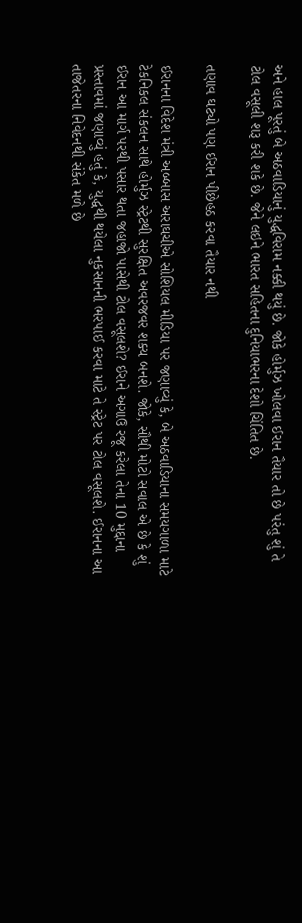અને હાલ પૂરતું બે અઠવાડિયાનું યુદ્ધવિરામ નક્કી થયું છે. જોકે હોર્મુઝ ખોલવા ઈરાન તૈયાર તો છે પરંતુ શું તે ટોલ વસૂલી શરૂ કરી શકે છે. જેને લઇને ભારત સહિતના દુનિયાભરના દેશો ચિંતિત છે.

તણાવ ઘટ્યો પણ ઈરાન પીછેહઠ કરવા તૈયાર નથી

ઈરાનના વિદેશ મંત્રી અબ્બાસ અરાઘચીએ સોશિયલ મીડિયા પર જણાવ્યું કે, બે અઠવાડિયાના સમયગાળા માટે ટેકનિકલ સંકલન સાથે હોર્મુઝ સ્ટ્રેટથી સુરક્ષિત અવરજવર શક્ય બનશે. જોકે, સૌથી મોટો સવાલ એ છે કે શું ઈરાન આ માર્ગ પરથી પસાર થતા જહાજો પાસેથી ટોલ વસૂલશે? ઈરાને અગાઉ રજૂ કરેલા તેના 10 મુદ્દાના પ્રસ્તાવમાં જણાવ્યું હતું કે, યુદ્ધથી થયેલા નુકસાનની ભરપાઈ કરવા માટે તે સ્ટ્રેટ પર ટોલ વસૂલશે. ઈરાનના આ તાજેતરના નિવેદનથી સંકેત મળે છે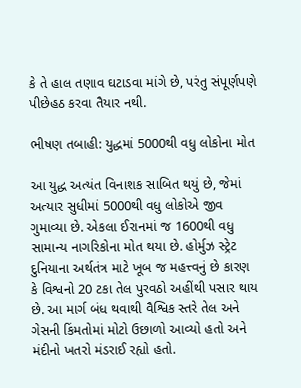કે તે હાલ તણાવ ઘટાડવા માંગે છે, પરંતુ સંપૂર્ણપણે પીછેહઠ કરવા તૈયાર નથી.

ભીષણ તબાહી: યુદ્ધમાં 5000થી વધુ લોકોના મોત

આ યુદ્ધ અત્યંત વિનાશક સાબિત થયું છે, જેમાં અત્યાર સુધીમાં 5000થી વધુ લોકોએ જીવ ગુમાવ્યા છે. એકલા ઈરાનમાં જ 1600થી વધુ સામાન્ય નાગરિકોના મોત થયા છે. હોર્મુઝ સ્ટ્રેટ દુનિયાના અર્થતંત્ર માટે ખૂબ જ મહત્ત્વનું છે કારણ કે વિશ્વનો 20 ટકા તેલ પુરવઠો અહીંથી પસાર થાય છે. આ માર્ગ બંધ થવાથી વૈશ્વિક સ્તરે તેલ અને ગેસની કિંમતોમાં મોટો ઉછાળો આવ્યો હતો અને મંદીનો ખતરો મંડરાઈ રહ્યો હતો.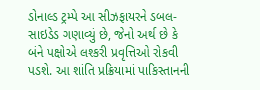ડોનાલ્ડ ટ્રમ્પે આ સીઝફાયરને ડબલ-સાઇડેડ ગણાવ્યું છે, જેનો અર્થ છે કે બંને પક્ષોએ લશ્કરી પ્રવૃત્તિઓ રોકવી પડશે. આ શાંતિ પ્રક્રિયામાં પાકિસ્તાનની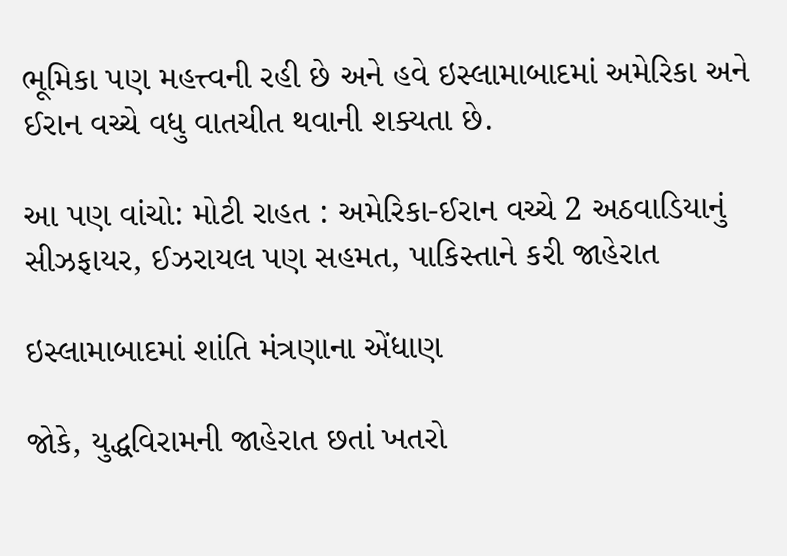ભૂમિકા પણ મહત્ત્વની રહી છે અને હવે ઇસ્લામાબાદમાં અમેરિકા અને ઈરાન વચ્ચે વધુ વાતચીત થવાની શક્યતા છે.

આ પણ વાંચો: મોટી રાહત : અમેરિકા-ઈરાન વચ્ચે 2 અઠવાડિયાનું સીઝફાયર, ઈઝરાયલ પણ સહમત, પાકિસ્તાને કરી જાહેરાત

ઇસ્લામાબાદમાં શાંતિ મંત્રણાના એંધાણ

જોકે, યુદ્ધવિરામની જાહેરાત છતાં ખતરો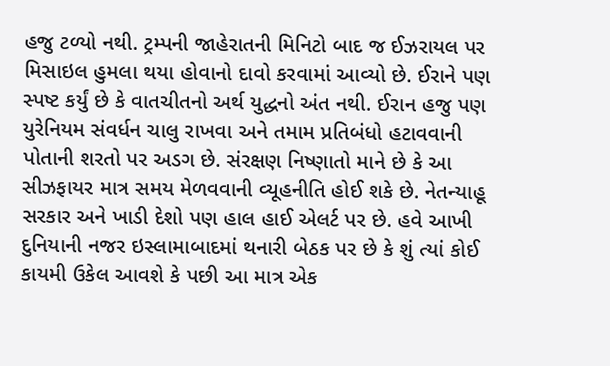હજુ ટળ્યો નથી. ટ્રમ્પની જાહેરાતની મિનિટો બાદ જ ઈઝરાયલ પર મિસાઇલ હુમલા થયા હોવાનો દાવો કરવામાં આવ્યો છે. ઈરાને પણ સ્પષ્ટ કર્યું છે કે વાતચીતનો અર્થ યુદ્ધનો અંત નથી. ઈરાન હજુ પણ યુરેનિયમ સંવર્ધન ચાલુ રાખવા અને તમામ પ્રતિબંધો હટાવવાની પોતાની શરતો પર અડગ છે. સંરક્ષણ નિષ્ણાતો માને છે કે આ સીઝફાયર માત્ર સમય મેળવવાની વ્યૂહનીતિ હોઈ શકે છે. નેતન્યાહૂ સરકાર અને ખાડી દેશો પણ હાલ હાઈ એલર્ટ પર છે. હવે આખી દુનિયાની નજર ઇસ્લામાબાદમાં થનારી બેઠક પર છે કે શું ત્યાં કોઈ કાયમી ઉકેલ આવશે કે પછી આ માત્ર એક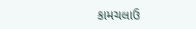કામચલાઉ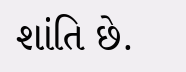શાંતિ છે.